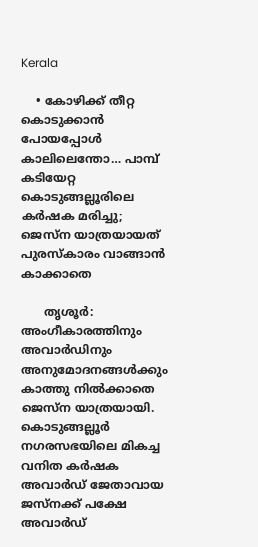Kerala

    • കോഴിക്ക് തീറ്റ കൊടുക്കാന്‍ പോയപ്പോള്‍ കാലിലെന്തോ… പാമ്പ് കടിയേറ്റ കൊടുങ്ങല്ലൂരിലെ കര്‍ഷക മരിച്ചു; ജെസ്‌ന യാത്രയായത് പുരസ്‌കാരം വാങ്ങാന്‍ കാക്കാതെ

      തൃശൂര്‍: അംഗീകാരത്തിനും അവാര്‍ഡിനും അനുമോദനങ്ങള്‍ക്കും കാത്തു നില്‍ക്കാതെ ജെസ്ന യാത്രയായി. കൊടുങ്ങല്ലൂര്‍ നഗരസഭയിലെ മികച്ച വനിത കര്‍ഷക അവാര്‍ഡ് ജേതാവായ ജസ്‌നക്ക് പക്ഷേ അവാര്‍ഡ്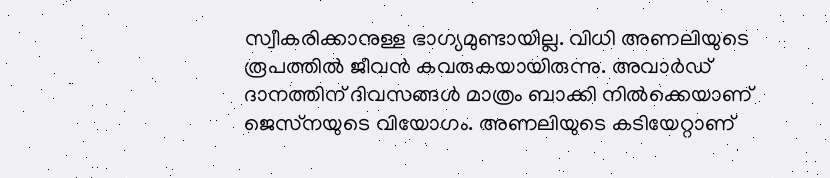സ്വീകരിക്കാനുള്ള ഭാഗ്യമുണ്ടായില്ല. വിധി അണലിയുടെ രൂപത്തില്‍ ജീവന്‍ കവരുകയായിരുന്നു. അവാര്‍ഡ് ദാനത്തിന് ദിവസങ്ങള്‍ മാത്രം ബാക്കി നില്‍ക്കെയാണ് ജെസ്‌നയുടെ വിയോഗം. അണലിയുടെ കടിയേറ്റാണ്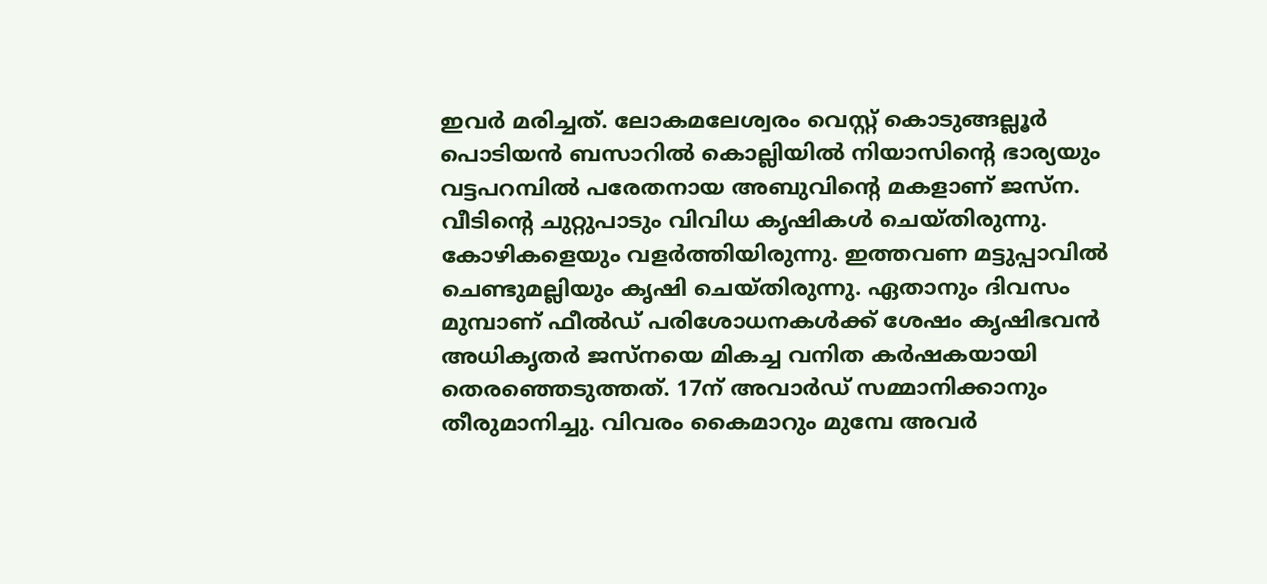ഇവര്‍ മരിച്ചത്. ലോകമലേശ്വരം വെസ്റ്റ് കൊടുങ്ങല്ലൂര്‍ പൊടിയന്‍ ബസാറില്‍ കൊല്ലിയില്‍ നിയാസിന്റെ ഭാര്യയും വട്ടപറമ്പില്‍ പരേതനായ അബുവിന്റെ മകളാണ് ജസ്‌ന. വീടിന്റെ ചുറ്റുപാടും വിവിധ കൃഷികള്‍ ചെയ്തിരുന്നു. കോഴികളെയും വളര്‍ത്തിയിരുന്നു. ഇത്തവണ മട്ടുപ്പാവില്‍ ചെണ്ടുമല്ലിയും കൃഷി ചെയ്തിരുന്നു. ഏതാനും ദിവസം മുമ്പാണ് ഫീല്‍ഡ് പരിശോധനകള്‍ക്ക് ശേഷം കൃഷിഭവന്‍ അധികൃതര്‍ ജസ്‌നയെ മികച്ച വനിത കര്‍ഷകയായി തെരഞ്ഞെടുത്തത്. 17ന് അവാര്‍ഡ് സമ്മാനിക്കാനും തീരുമാനിച്ചു. വിവരം കൈമാറും മുമ്പേ അവര്‍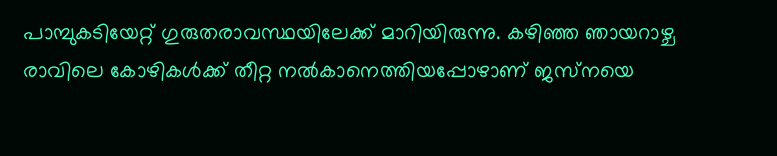പാമ്പുകടിയേറ്റ് ഗുരുതരാവസ്ഥയിലേക്ക് മാറിയിരുന്നു. കഴിഞ്ഞ ഞായറാഴ്ച രാവിലെ കോഴികള്‍ക്ക് തീറ്റ നല്‍കാനെത്തിയപ്പോഴാണ് ജസ്‌നയെ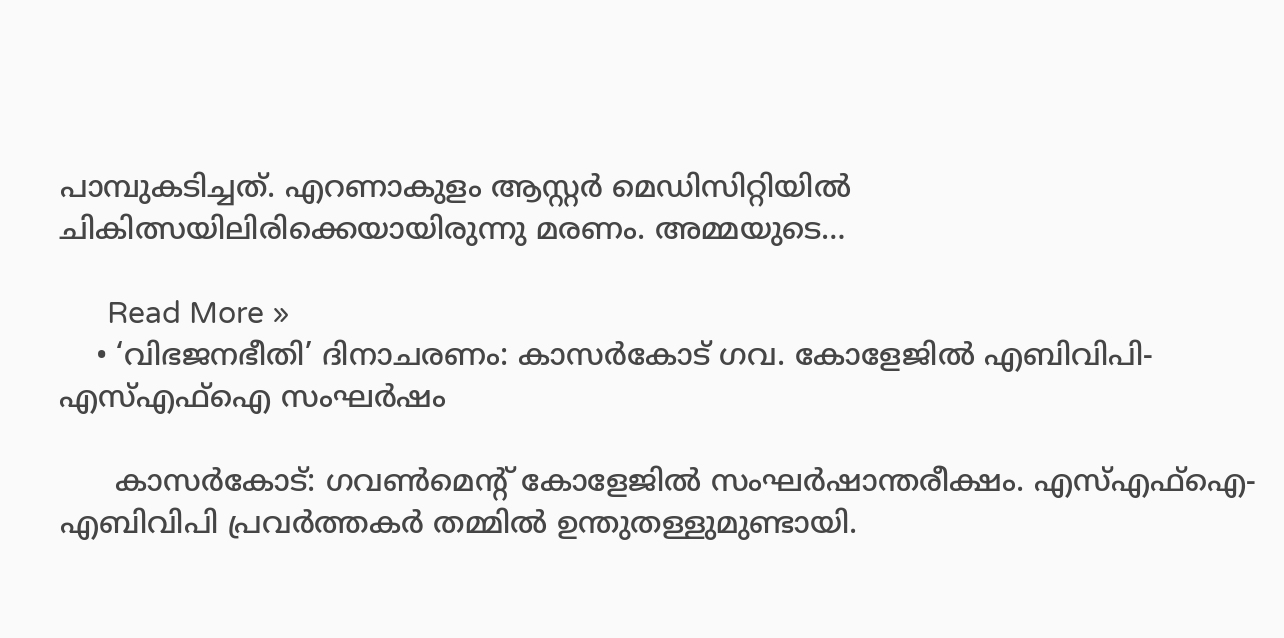പാമ്പുകടിച്ചത്. എറണാകുളം ആസ്റ്റര്‍ മെഡിസിറ്റിയില്‍ ചികിത്സയിലിരിക്കെയായിരുന്നു മരണം. അമ്മയുടെ…

      Read More »
    • ‘വിഭജനഭീതി’ ദിനാചരണം: കാസര്‍കോട് ഗവ. കോളേജില്‍ എബിവിപി-എസ്എഫ്ഐ സംഘര്‍ഷം

      കാസര്‍കോട്: ഗവണ്‍മെന്റ് കോളേജില്‍ സംഘര്‍ഷാന്തരീക്ഷം. എസ്എഫ്ഐ-എബിവിപി പ്രവര്‍ത്തകര്‍ തമ്മില്‍ ഉന്തുതള്ളുമുണ്ടായി.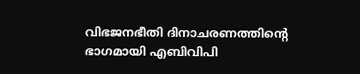വിഭജനഭീതി ദിനാചരണത്തിന്റെ ഭാഗമായി എബിവിപി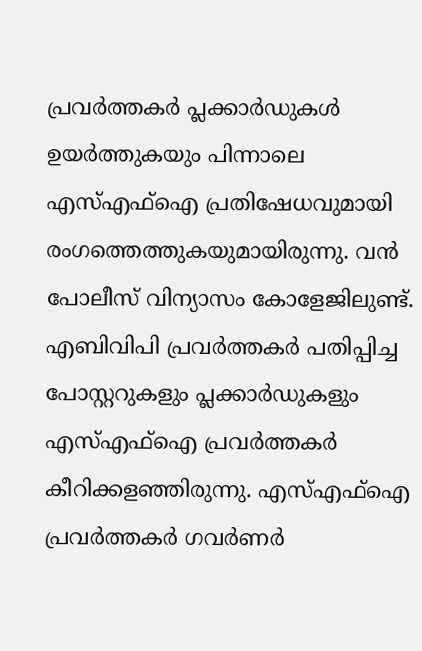പ്രവര്‍ത്തകര്‍ പ്ലക്കാര്‍ഡുകള്‍ ഉയര്‍ത്തുകയും പിന്നാലെ എസ്എഫ്ഐ പ്രതിഷേധവുമായി രംഗത്തെത്തുകയുമായിരുന്നു. വന്‍ പോലീസ് വിന്യാസം കോളേജിലുണ്ട്. എബിവിപി പ്രവര്‍ത്തകര്‍ പതിപ്പിച്ച പോസ്റ്ററുകളും പ്ലക്കാര്‍ഡുകളും എസ്എഫ്ഐ പ്രവര്‍ത്തകര്‍ കീറിക്കളഞ്ഞിരുന്നു. എസ്എഫ്ഐ പ്രവര്‍ത്തകര്‍ ഗവര്‍ണര്‍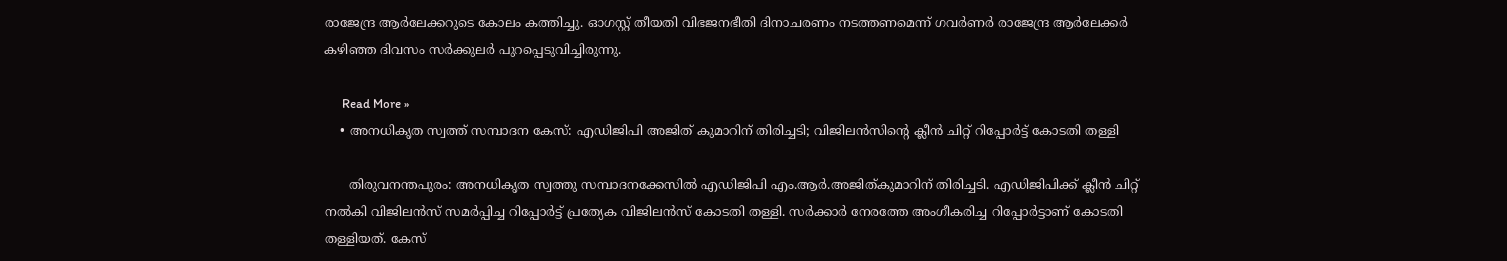രാജേന്ദ്ര ആര്‍ലേക്കറുടെ കോലം കത്തിച്ചു. ഓഗസ്റ്റ് തീയതി വിഭജനഭീതി ദിനാചരണം നടത്തണമെന്ന് ഗവര്‍ണര്‍ രാജേന്ദ്ര ആര്‍ലേക്കര്‍ കഴിഞ്ഞ ദിവസം സര്‍ക്കുലര്‍ പുറപ്പെടുവിച്ചിരുന്നു.

      Read More »
    • അനധികൃത സ്വത്ത് സമ്പാദന കേസ്: എഡിജിപി അജിത് കുമാറിന് തിരിച്ചടി; വിജിലന്‍സിന്റെ ക്ലീന്‍ ചിറ്റ് റിപ്പോര്‍ട്ട് കോടതി തള്ളി

      തിരുവനന്തപുരം: അനധികൃത സ്വത്തു സമ്പാദനക്കേസില്‍ എഡിജിപി എം.ആര്‍.അജിത്കുമാറിന് തിരിച്ചടി. എഡിജിപിക്ക് ക്ലീന്‍ ചിറ്റ് നല്‍കി വിജിലന്‍സ് സമര്‍പ്പിച്ച റിപ്പോര്‍ട്ട് പ്രത്യേക വിജിലന്‍സ് കോടതി തള്ളി. സര്‍ക്കാര്‍ നേരത്തേ അംഗീകരിച്ച റിപ്പോര്‍ട്ടാണ് കോടതി തള്ളിയത്. കേസ്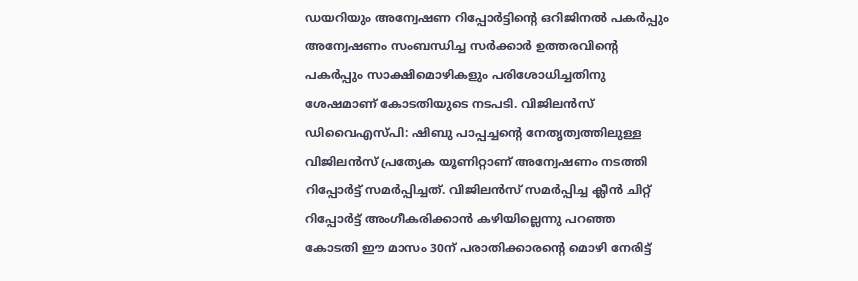ഡയറിയും അന്വേഷണ റിപ്പോര്‍ട്ടിന്റെ ഒറിജിനല്‍ പകര്‍പ്പും അന്വേഷണം സംബന്ധിച്ച സര്‍ക്കാര്‍ ഉത്തരവിന്റെ പകര്‍പ്പും സാക്ഷിമൊഴികളും പരിശോധിച്ചതിനു ശേഷമാണ് കോടതിയുടെ നടപടി. വിജിലന്‍സ് ഡിവൈഎസ്പി: ഷിബു പാപ്പച്ചന്റെ നേതൃത്വത്തിലുള്ള വിജിലന്‍സ് പ്രത്യേക യൂണിറ്റാണ് അന്വേഷണം നടത്തി റിപ്പോര്‍ട്ട് സമര്‍പ്പിച്ചത്. വിജിലന്‍സ് സമര്‍പ്പിച്ച ക്ലീന്‍ ചിറ്റ് റിപ്പോര്‍ട്ട് അംഗീകരിക്കാന്‍ കഴിയില്ലെന്നു പറഞ്ഞ കോടതി ഈ മാസം 30ന് പരാതിക്കാരന്റെ മൊഴി നേരിട്ട്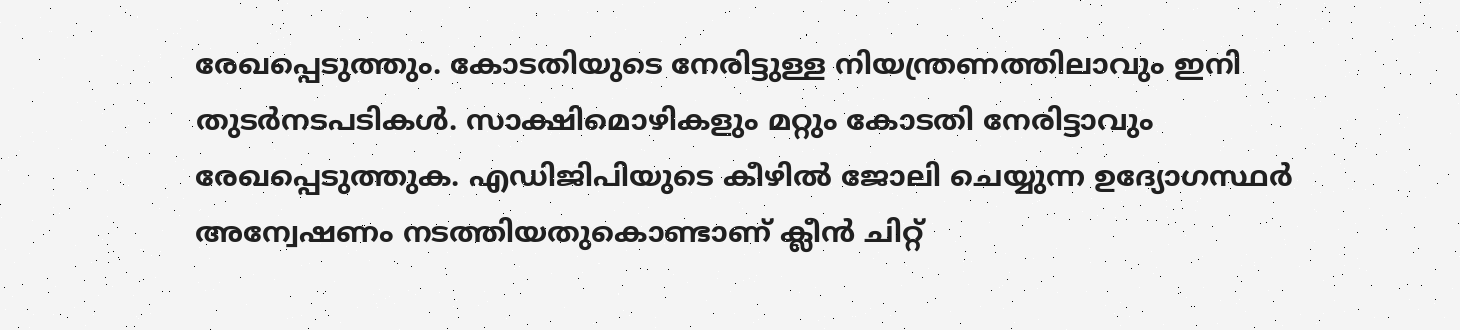രേഖപ്പെടുത്തും. കോടതിയുടെ നേരിട്ടുള്ള നിയന്ത്രണത്തിലാവും ഇനി തുടര്‍നടപടികള്‍. സാക്ഷിമൊഴികളും മറ്റും കോടതി നേരിട്ടാവും രേഖപ്പെടുത്തുക. എഡിജിപിയുടെ കീഴില്‍ ജോലി ചെയ്യുന്ന ഉദ്യോഗസ്ഥര്‍ അന്വേഷണം നടത്തിയതുകൊണ്ടാണ് ക്ലീന്‍ ചിറ്റ്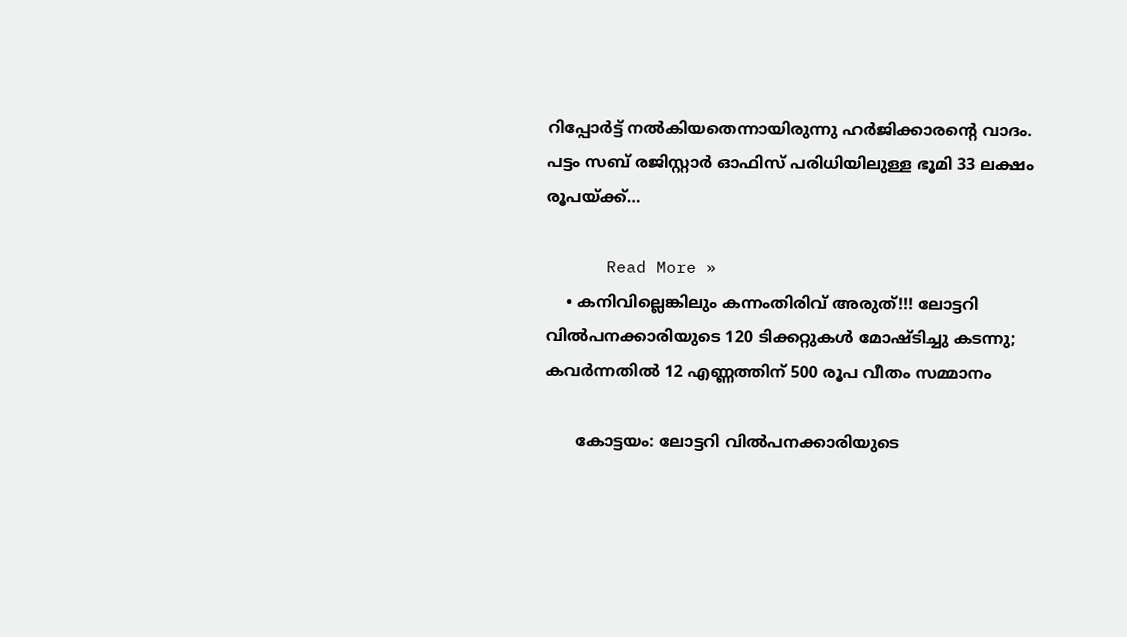റിപ്പോര്‍ട്ട് നല്‍കിയതെന്നായിരുന്നു ഹര്‍ജിക്കാരന്റെ വാദം. പട്ടം സബ് രജിസ്റ്റാര്‍ ഓഫിസ് പരിധിയിലുള്ള ഭൂമി 33 ലക്ഷം രൂപയ്ക്ക്…

      Read More »
    • കനിവില്ലെങ്കിലും കന്നംതിരിവ് അരുത്!!! ലോട്ടറി വില്‍പനക്കാരിയുടെ 120 ടിക്കറ്റുകള്‍ മോഷ്ടിച്ചു കടന്നു; കവര്‍ന്നതില്‍ 12 എണ്ണത്തിന് 500 രൂപ വീതം സമ്മാനം

      കോട്ടയം: ലോട്ടറി വില്‍പനക്കാരിയുടെ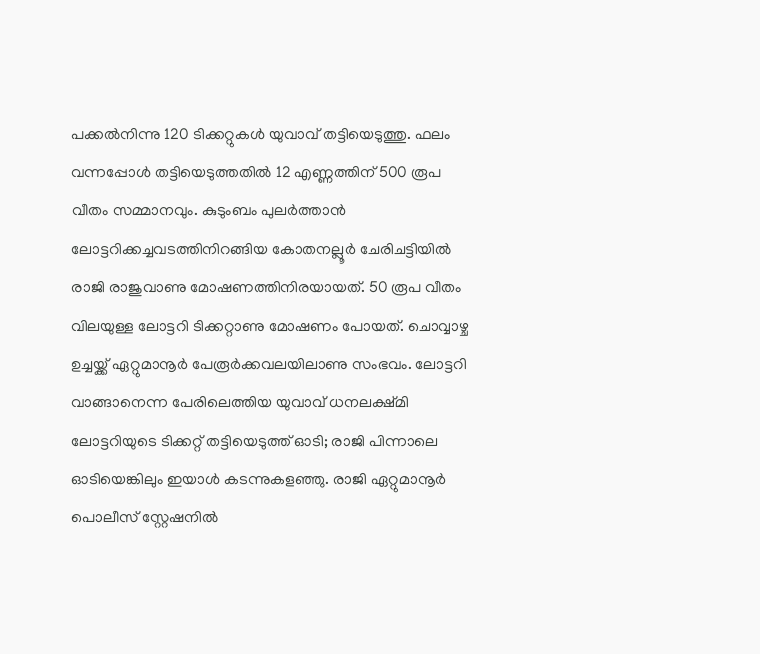പക്കല്‍നിന്നു 120 ടിക്കറ്റുകള്‍ യുവാവ് തട്ടിയെടുത്തു. ഫലം വന്നപ്പോള്‍ തട്ടിയെടുത്തതില്‍ 12 എണ്ണത്തിന് 500 രൂപ വീതം സമ്മാനവും. കുടുംബം പുലര്‍ത്താന്‍ ലോട്ടറിക്കച്ചവടത്തിനിറങ്ങിയ കോതനല്ലൂര്‍ ചേരിചട്ടിയില്‍ രാജി രാജുവാണു മോഷണത്തിനിരയായത്. 50 രൂപ വീതം വിലയുള്ള ലോട്ടറി ടിക്കറ്റാണു മോഷണം പോയത്. ചൊവ്വാഴ്ച ഉച്ചയ്ക്ക് ഏറ്റുമാനൂര്‍ പേരൂര്‍ക്കവലയിലാണു സംഭവം. ലോട്ടറി വാങ്ങാനെന്ന പേരിലെത്തിയ യുവാവ് ധനലക്ഷ്മി ലോട്ടറിയുടെ ടിക്കറ്റ് തട്ടിയെടുത്ത് ഓടി; രാജി പിന്നാലെ ഓടിയെങ്കിലും ഇയാള്‍ കടന്നുകളഞ്ഞു. രാജി ഏറ്റുമാനൂര്‍ പൊലീസ് സ്റ്റേഷനില്‍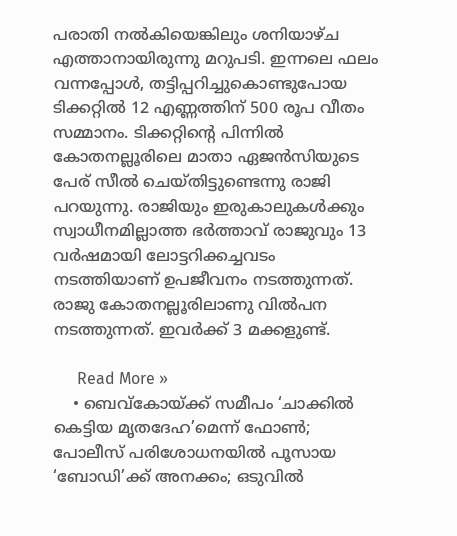പരാതി നല്‍കിയെങ്കിലും ശനിയാഴ്ച എത്താനായിരുന്നു മറുപടി. ഇന്നലെ ഫലം വന്നപ്പോള്‍, തട്ടിപ്പറിച്ചുകൊണ്ടുപോയ ടിക്കറ്റില്‍ 12 എണ്ണത്തിന് 500 രൂപ വീതം സമ്മാനം. ടിക്കറ്റിന്റെ പിന്നില്‍ കോതനല്ലൂരിലെ മാതാ ഏജന്‍സിയുടെ പേര് സീല്‍ ചെയ്തിട്ടുണ്ടെന്നു രാജി പറയുന്നു. രാജിയും ഇരുകാലുകള്‍ക്കും സ്വാധീനമില്ലാത്ത ഭര്‍ത്താവ് രാജുവും 13 വര്‍ഷമായി ലോട്ടറിക്കച്ചവടം നടത്തിയാണ് ഉപജീവനം നടത്തുന്നത്. രാജു കോതനല്ലൂരിലാണു വില്‍പന നടത്തുന്നത്. ഇവര്‍ക്ക് 3 മക്കളുണ്ട്.

      Read More »
    • ബെവ്‌കോയ്ക്ക് സമീപം ‘ചാക്കില്‍ കെട്ടിയ മൃതദേഹ’മെന്ന് ഫോണ്‍; പോലീസ് പരിശോധനയില്‍ പൂസായ ‘ബോഡി’ക്ക് അനക്കം; ഒടുവില്‍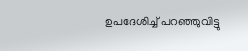ഉപദേശിച്ച് പറഞ്ഞുവിട്ടു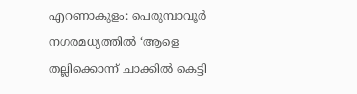എറണാകുളം: പെരുമ്പാവൂര്‍ നഗരമധ്യത്തില്‍ ‘ആളെ തല്ലിക്കൊന്ന് ചാക്കില്‍ കെട്ടി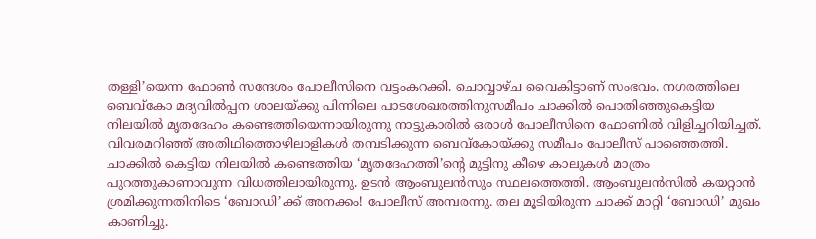തള്ളി’യെന്ന ഫോണ്‍ സന്ദേശം പോലീസിനെ വട്ടംകറക്കി. ചൊവ്വാഴ്ച വൈകിട്ടാണ് സംഭവം. നഗരത്തിലെ ബെവ്കോ മദ്യവില്‍പ്പന ശാലയ്ക്കു പിന്നിലെ പാടശേഖരത്തിനുസമീപം ചാക്കില്‍ പൊതിഞ്ഞുകെട്ടിയ നിലയില്‍ മൃതദേഹം കണ്ടെത്തിയെന്നായിരുന്നു നാട്ടുകാരില്‍ ഒരാള്‍ പോലീസിനെ ഫോണില്‍ വിളിച്ചറിയിച്ചത്. വിവരമറിഞ്ഞ് അതിഥിത്തൊഴിലാളികള്‍ തമ്പടിക്കുന്ന ബെവ്കോയ്ക്കു സമീപം പോലീസ് പാഞ്ഞെത്തി. ചാക്കില്‍ കെട്ടിയ നിലയില്‍ കണ്ടെത്തിയ ‘മൃതദേഹത്തി’ന്റെ മുട്ടിനു കീഴെ കാലുകള്‍ മാത്രം പുറത്തുകാണാവുന്ന വിധത്തിലായിരുന്നു. ഉടന്‍ ആംബുലന്‍സും സ്ഥലത്തെത്തി. ആംബുലന്‍സില്‍ കയറ്റാന്‍ ശ്രമിക്കുന്നതിനിടെ ‘ബോഡി’ക്ക് അനക്കം! പോലീസ് അമ്പരന്നു. തല മൂടിയിരുന്ന ചാക്ക് മാറ്റി ‘ബോഡി’ മുഖം കാണിച്ചു.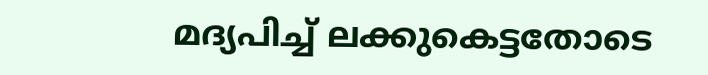മദ്യപിച്ച് ലക്കുകെട്ടതോടെ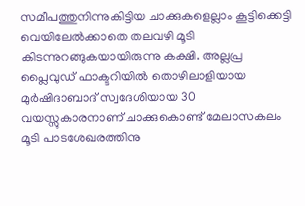സമീപത്തുനിന്നുകിട്ടിയ ചാക്കുകളെല്ലാം കൂട്ടിക്കെട്ടി വെയിലേല്‍ക്കാതെ തലവഴി മൂടി കിടന്നുറങ്ങുകയായിരുന്നു കക്ഷി. അല്ലപ്ര പ്ലൈവുഡ് ഫാക്ടറിയില്‍ തൊഴിലാളിയായ മുര്‍ഷിദാബാദ് സ്വദേശിയായ 30 വയസ്സുകാരനാണ് ചാക്കുകൊണ്ട് മേലാസകലം മൂടി പാടശേഖരത്തിനു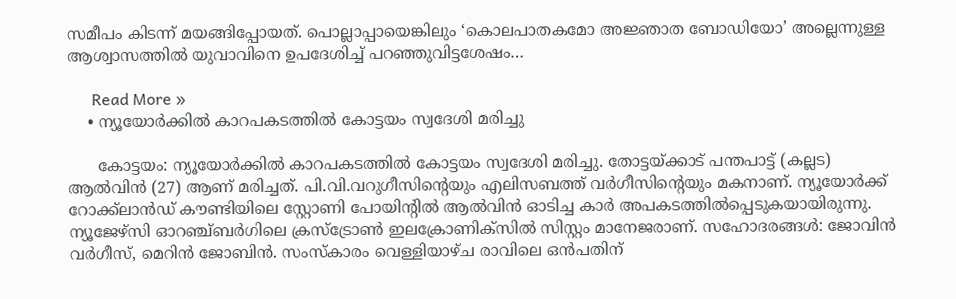സമീപം കിടന്ന് മയങ്ങിപ്പോയത്. പൊല്ലാപ്പായെങ്കിലും ‘കൊലപാതകമോ അജ്ഞാത ബോഡിയോ’ അല്ലെന്നുള്ള ആശ്വാസത്തില്‍ യുവാവിനെ ഉപദേശിച്ച് പറഞ്ഞുവിട്ടശേഷം…

      Read More »
    • ന്യൂയോര്‍ക്കില്‍ കാറപകടത്തില്‍ കോട്ടയം സ്വദേശി മരിച്ചു

      കോട്ടയം: ന്യൂയോര്‍ക്കില്‍ കാറപകടത്തില്‍ കോട്ടയം സ്വദേശി മരിച്ചു. തോട്ടയ്ക്കാട് പന്തപാട്ട് (കല്ലട) ആല്‍വിന്‍ (27) ആണ് മരിച്ചത്. പി.വി.വറുഗീസിന്റെയും എലിസബത്ത് വര്‍ഗീസിന്റെയും മകനാണ്. ന്യൂയോര്‍ക്ക് റോക്ക്ലാന്‍ഡ് കൗണ്ടിയിലെ സ്റ്റോണി പോയിന്റില്‍ ആല്‍വിന്‍ ഓടിച്ച കാര്‍ അപകടത്തില്‍പ്പെടുകയായിരുന്നു. ന്യൂജേഴ്സി ഓറഞ്ച്ബര്‍ഗിലെ ക്രസ്ട്രോണ്‍ ഇലക്രോണിക്സില്‍ സിസ്റ്റം മാനേജരാണ്. സഹോദരങ്ങള്‍: ജോവിന്‍ വര്‍ഗീസ്, മെറിന്‍ ജോബിന്‍. സംസ്‌കാരം വെള്ളിയാഴ്ച രാവിലെ ഒന്‍പതിന്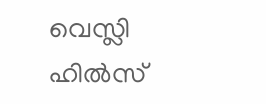വെസ്ലി ഹില്‍സ്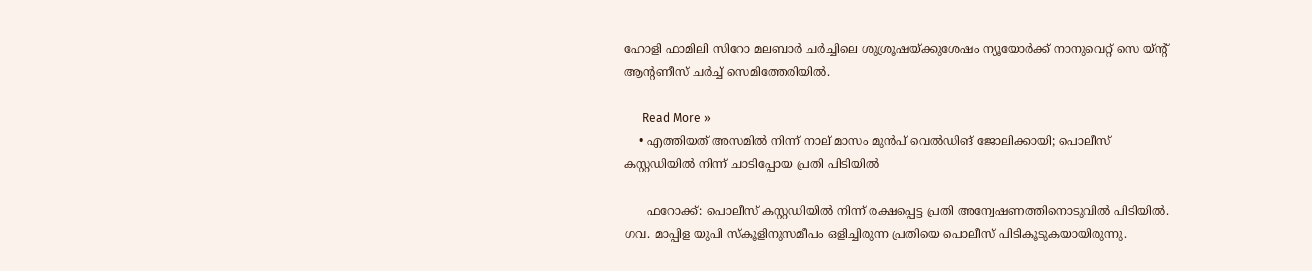ഹോളി ഫാമിലി സിറോ മലബാര്‍ ചര്‍ച്ചിലെ ശുശ്രൂഷയ്ക്കുശേഷം ന്യൂയോര്‍ക്ക് നാനുവെറ്റ് സെ യ്ന്റ് ആന്റണീസ് ചര്‍ച്ച് സെമിത്തേരിയില്‍.

      Read More »
    • എത്തിയത് അസമില്‍ നിന്ന് നാല് മാസം മുന്‍പ് വെല്‍ഡിങ് ജോലിക്കായി; പൊലീസ് കസ്റ്റഡിയില്‍ നിന്ന് ചാടിപ്പോയ പ്രതി പിടിയില്‍

      ഫറോക്ക്: പൊലീസ് കസ്റ്റഡിയില്‍ നിന്ന് രക്ഷപ്പെട്ട പ്രതി അന്വേഷണത്തിനൊടുവില്‍ പിടിയില്‍. ഗവ. മാപ്പിള യുപി സ്‌കൂളിനുസമീപം ഒളിച്ചിരുന്ന പ്രതിയെ പൊലീസ് പിടികൂടുകയായിരുന്നു.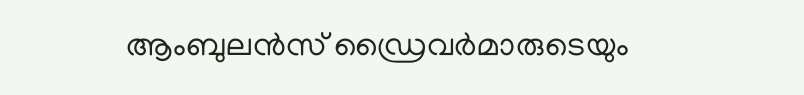ആംബുലന്‍സ് ഡ്രൈവര്‍മാരുടെയും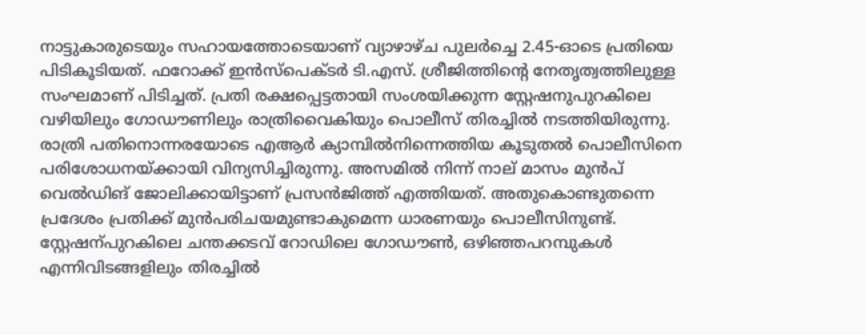നാട്ടുകാരുടെയും സഹായത്തോടെയാണ് വ്യാഴാഴ്ച പുലര്‍ച്ചെ 2.45-ഓടെ പ്രതിയെ പിടികൂടിയത്. ഫറോക്ക് ഇന്‍സ്പെക്ടര്‍ ടി.എസ്. ശ്രീജിത്തിന്റെ നേതൃത്വത്തിലുള്ള സംഘമാണ് പിടിച്ചത്. പ്രതി രക്ഷപ്പെട്ടതായി സംശയിക്കുന്ന സ്റ്റേഷനുപുറകിലെ വഴിയിലും ഗോഡൗണിലും രാത്രിവൈകിയും പൊലീസ് തിരച്ചില്‍ നടത്തിയിരുന്നു. രാത്രി പതിനൊന്നരയോടെ എആര്‍ ക്യാമ്പില്‍നിന്നെത്തിയ കൂടുതല്‍ പൊലീസിനെ പരിശോധനയ്ക്കായി വിന്യസിച്ചിരുന്നു. അസമില്‍ നിന്ന് നാല് മാസം മുന്‍പ് വെല്‍ഡിങ് ജോലിക്കായിട്ടാണ് പ്രസന്‍ജിത്ത് എത്തിയത്. അതുകൊണ്ടുതന്നെ പ്രദേശം പ്രതിക്ക് മുന്‍പരിചയമുണ്ടാകുമെന്ന ധാരണയും പൊലീസിനുണ്ട്. സ്റ്റേഷന്പുറകിലെ ചന്തക്കടവ് റോഡിലെ ഗോഡൗണ്‍, ഒഴിഞ്ഞപറമ്പുകള്‍ എന്നിവിടങ്ങളിലും തിരച്ചില്‍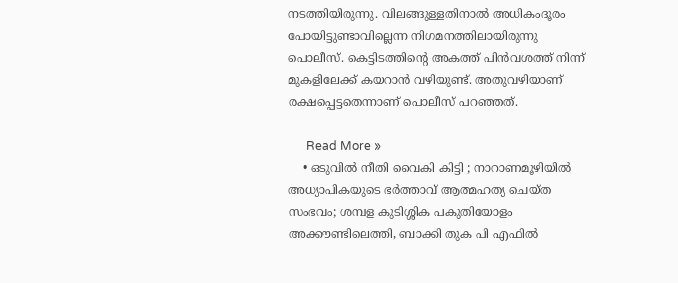നടത്തിയിരുന്നു. വിലങ്ങുള്ളതിനാല്‍ അധികംദൂരം പോയിട്ടുണ്ടാവില്ലെന്ന നിഗമനത്തിലായിരുന്നു പൊലീസ്. കെട്ടിടത്തിന്റെ അകത്ത് പിന്‍വശത്ത് നിന്ന് മുകളിലേക്ക് കയറാന്‍ വഴിയുണ്ട്. അതുവഴിയാണ് രക്ഷപ്പെട്ടതെന്നാണ് പൊലീസ് പറഞ്ഞത്.

      Read More »
    • ഒടുവില്‍ നീതി വൈകി കിട്ടി ; നാറാണമൂഴിയില്‍ അധ്യാപികയുടെ ഭര്‍ത്താവ് ആത്മഹത്യ ചെയ്ത സംഭവം; ശമ്പള കുടിശ്ശിക പകുതിയോളം അക്കൗണ്ടിലെത്തി, ബാക്കി തുക പി എഫില്‍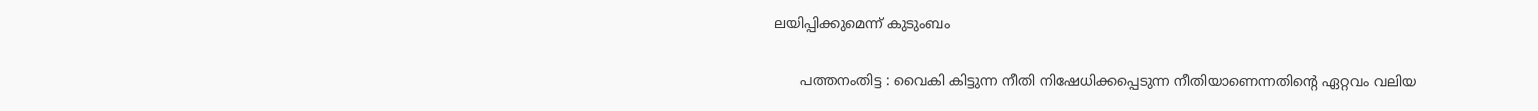ലയിപ്പിക്കുമെന്ന് കുടുംബം

      പത്തനംതിട്ട : വൈകി കിട്ടുന്ന നീതി നിഷേധിക്കപ്പെടുന്ന നീതിയാണെന്നതിന്റെ ഏറ്റവം വലിയ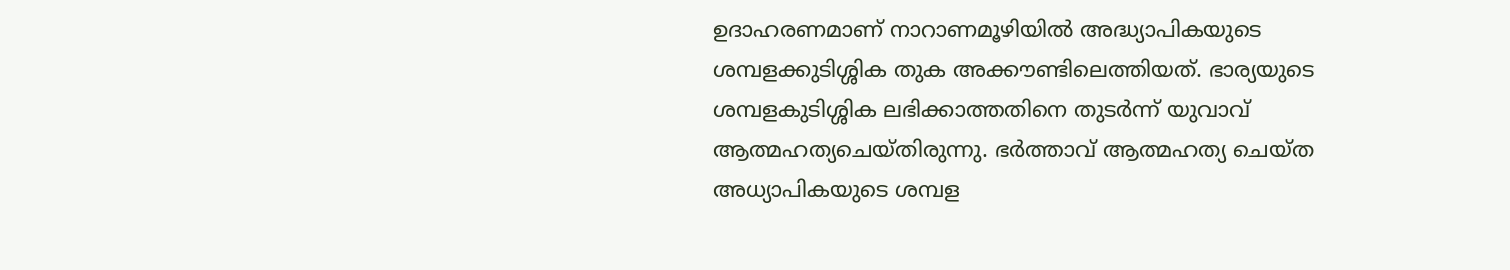ഉദാഹരണമാണ് നാറാണമൂഴിയില്‍ അദ്ധ്യാപികയുടെ ശമ്പളക്കുടിശ്ശിക തുക അക്കൗണ്ടിലെത്തിയത്. ഭാര്യയുടെ ശമ്പളകുടിശ്ശിക ലഭിക്കാത്തതിനെ തുടര്‍ന്ന് യുവാവ് ആത്മഹത്യചെയ്തിരുന്നു. ഭര്‍ത്താവ് ആത്മഹത്യ ചെയ്ത അധ്യാപികയുടെ ശമ്പള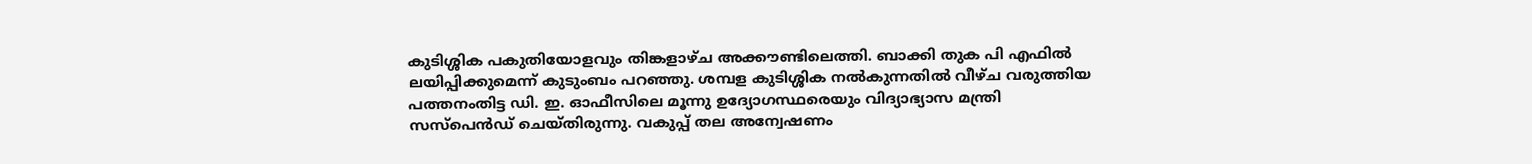കുടിശ്ശിക പകുതിയോളവും തിങ്കളാഴ്ച അക്കൗണ്ടിലെത്തി. ബാക്കി തുക പി എഫില്‍ ലയിപ്പിക്കുമെന്ന് കുടുംബം പറഞ്ഞു. ശമ്പള കുടിശ്ശിക നല്‍കുന്നതില്‍ വീഴ്ച വരുത്തിയ പത്തനംതിട്ട ഡി. ഇ. ഓഫീസിലെ മൂന്നു ഉദ്യോഗസ്ഥരെയും വിദ്യാഭ്യാസ മന്ത്രി സസ്‌പെന്‍ഡ് ചെയ്തിരുന്നു. വകുപ്പ് തല അന്വേഷണം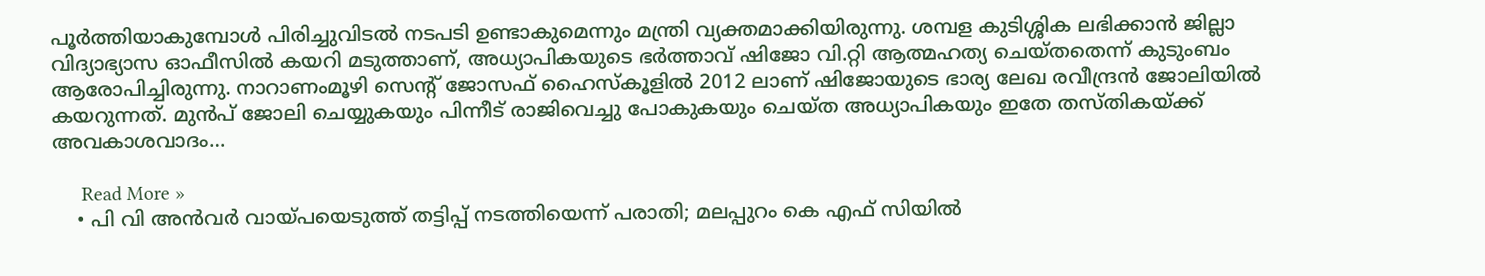പൂര്‍ത്തിയാകുമ്പോള്‍ പിരിച്ചുവിടല്‍ നടപടി ഉണ്ടാകുമെന്നും മന്ത്രി വ്യക്തമാക്കിയിരുന്നു. ശമ്പള കുടിശ്ശിക ലഭിക്കാന്‍ ജില്ലാ വിദ്യാഭ്യാസ ഓഫീസില്‍ കയറി മടുത്താണ്, അധ്യാപികയുടെ ഭര്‍ത്താവ് ഷിജോ വി.റ്റി ആത്മഹത്യ ചെയ്തതെന്ന് കുടുംബം ആരോപിച്ചിരുന്നു. നാറാണംമൂഴി സെന്റ് ജോസഫ് ഹൈസ്‌കൂളില്‍ 2012 ലാണ് ഷിജോയുടെ ഭാര്യ ലേഖ രവീന്ദ്രന്‍ ജോലിയില്‍ കയറുന്നത്. മുന്‍പ് ജോലി ചെയ്യുകയും പിന്നീട് രാജിവെച്ചു പോകുകയും ചെയ്ത അധ്യാപികയും ഇതേ തസ്തികയ്ക്ക് അവകാശവാദം…

      Read More »
    • പി വി അന്‍വര്‍ വായ്പയെടുത്ത് തട്ടിപ്പ് നടത്തിയെന്ന് പരാതി; മലപ്പുറം കെ എഫ് സിയില്‍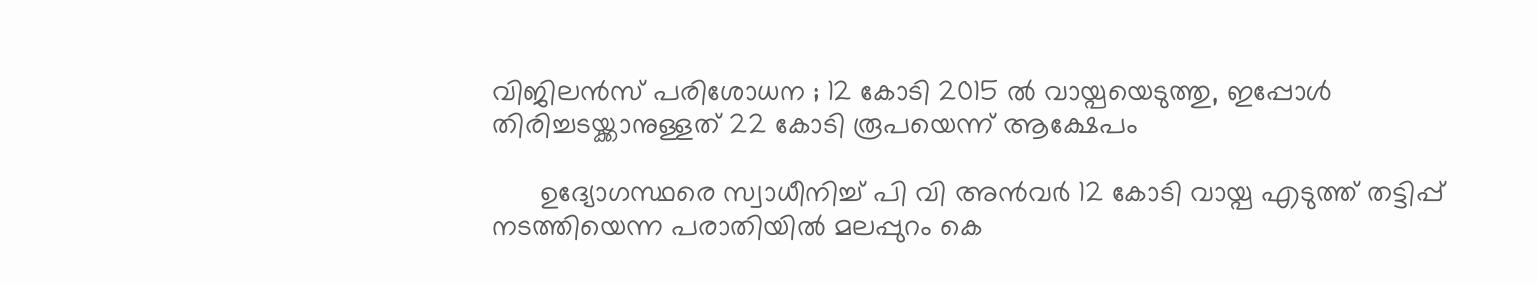വിജിലന്‍സ് പരിശോധന ; 12 കോടി 2015 ല്‍ വായ്പയെടുത്തു, ഇപ്പോള്‍ തിരിച്ചടയ്ക്കാനുള്ളത് 22 കോടി രൂപയെന്ന് ആക്ഷേപം

      ഉദ്യോഗസ്ഥരെ സ്വാധീനിച്ച് പി വി അന്‍വര്‍ 12 കോടി വായ്പ എടുത്ത് തട്ടിപ്പ് നടത്തിയെന്ന പരാതിയില്‍ മലപ്പുറം കെ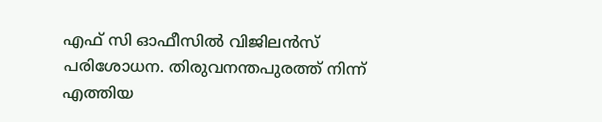എഫ് സി ഓഫീസില്‍ വിജിലന്‍സ് പരിശോധന. തിരുവനന്തപുരത്ത് നിന്ന് എത്തിയ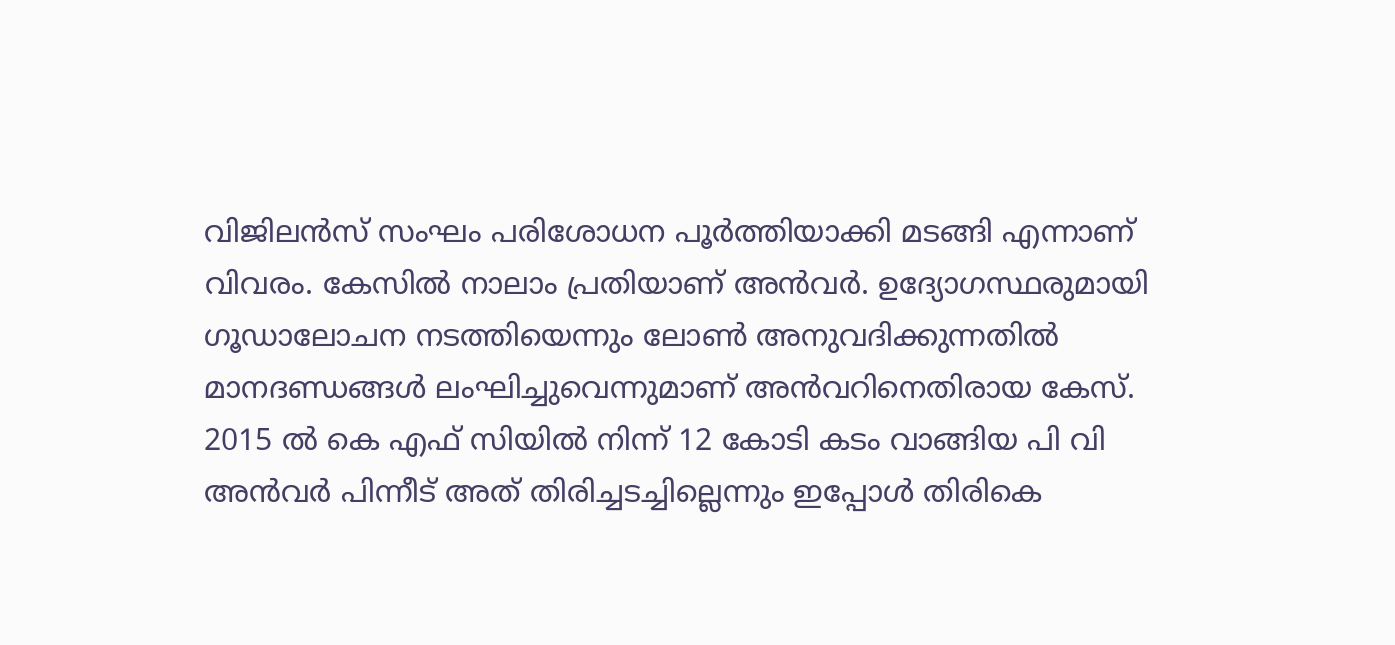വിജിലന്‍സ് സംഘം പരിശോധന പൂര്‍ത്തിയാക്കി മടങ്ങി എന്നാണ് വിവരം. കേസില്‍ നാലാം പ്രതിയാണ് അന്‍വര്‍. ഉദ്യോഗസ്ഥരുമായി ഗൂഡാലോചന നടത്തിയെന്നും ലോണ്‍ അനുവദിക്കുന്നതില്‍ മാനദണ്ഡങ്ങള്‍ ലംഘിച്ചുവെന്നുമാണ് അന്‍വറിനെതിരായ കേസ്. 2015 ല്‍ കെ എഫ് സിയില്‍ നിന്ന് 12 കോടി കടം വാങ്ങിയ പി വി അന്‍വര്‍ പിന്നീട് അത് തിരിച്ചടച്ചില്ലെന്നും ഇപ്പോള്‍ തിരികെ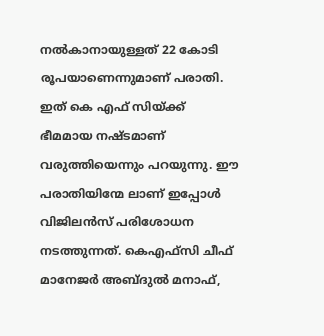നല്‍കാനായുള്ളത് 22 കോടി രൂപയാണെന്നുമാണ് പരാതി. ഇത് കെ എഫ് സിയ്ക്ക് ഭീമമായ നഷ്ടമാണ് വരുത്തിയെന്നും പറയുന്നു. ഈ പരാതിയിന്മേ ലാണ് ഇപ്പോള്‍ വിജിലന്‍സ് പരിശോധന നടത്തുന്നത്. കെഎഫ്‌സി ചീഫ് മാനേജര്‍ അബ്ദുല്‍ മനാഫ്,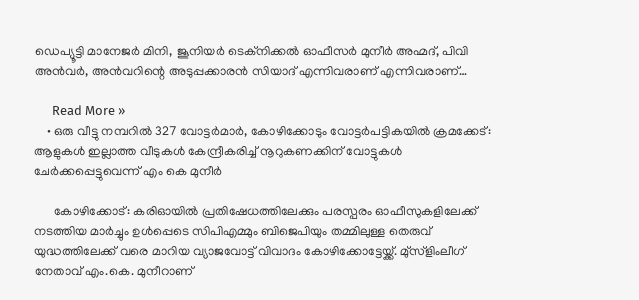ഡെപ്യൂട്ടി മാനേജര്‍ മിനി, ജൂനിയര്‍ ടെക്‌നിക്കല്‍ ഓഫീസര്‍ മുനീര്‍ അഹ്മദ്, പിവി അന്‍വര്‍, അന്‍വറിന്റെ അടുപ്പക്കാരന്‍ സിയാദ് എന്നിവരാണ് എന്നിവരാണ്…

      Read More »
    • ഒരു വീട്ടു നമ്പറില്‍ 327 വോട്ടര്‍മാര്‍, കോഴിക്കോടും വോട്ടര്‍പട്ടികയില്‍ ക്രമക്കേട്: ആളുകള്‍ ഇല്ലാത്ത വീടുകള്‍ കേന്ദ്രീകരിച്ച് നൂറുകണക്കിന് വോട്ടുകള്‍ ചേര്‍ക്കപ്പെട്ടുവെന്ന് എം കെ മുനീര്‍

      കോഴിക്കോട്: കരിഓയില്‍ പ്രതിഷേധത്തിലേക്കും പരസ്പരം ഓഫീസുകളിലേക്ക് നടത്തിയ മാര്‍ച്ചും ഉള്‍പ്പെടെ സിപിഎമ്മും ബിജെപിയും തമ്മിലുള്ള തെരുവ് യുദ്ധത്തിലേക്ക് വരെ മാറിയ വ്യാജവോട്ട് വിവാദം കോഴിക്കോട്ടേയ്ക്ക്. മു്‌സ്‌ളിംലീഗ് നേതാവ് എം.കെ. മുനീറാണ്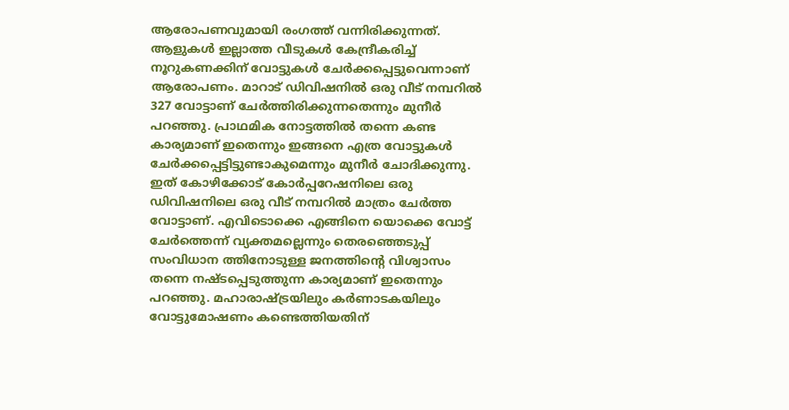ആരോപണവുമായി രംഗത്ത് വന്നിരിക്കുന്നത്. ആളുകള്‍ ഇല്ലാത്ത വീടുകള്‍ കേന്ദ്രീകരിച്ച് നൂറുകണക്കിന് വോട്ടുകള്‍ ചേര്‍ക്കപ്പെട്ടുവെന്നാണ് ആരോപണം. മാറാട് ഡിവിഷനില്‍ ഒരു വീട് നമ്പറില്‍ 327 വോട്ടാണ് ചേര്‍ത്തിരിക്കുന്നതെന്നും മുനീര്‍ പറഞ്ഞു. പ്രാഥമിക നോട്ടത്തില്‍ തന്നെ കണ്ട കാര്യമാണ് ഇതെന്നും ഇങ്ങനെ എത്ര വോട്ടുകള്‍ ചേര്‍ക്കപ്പെട്ടിട്ടുണ്ടാകുമെന്നും മുനീര്‍ ചോദിക്കുന്നു. ഇത് കോഴിക്കോട് കോര്‍പ്പറേഷനിലെ ഒരു ഡിവിഷനിലെ ഒരു വീട് നമ്പറില്‍ മാത്രം ചേര്‍ത്ത വോട്ടാണ്. എവിടൊക്കെ എങ്ങിനെ യൊക്കെ വോട്ട് ചേര്‍ത്തെന്ന് വ്യക്തമല്ലെന്നും തെരഞ്ഞെടുപ്പ് സംവിധാന ത്തിനോടുള്ള ജനത്തിന്റെ വിശ്വാസം തന്നെ നഷ്ടപ്പെടുത്തുന്ന കാര്യമാണ് ഇതെന്നും പറഞ്ഞു. മഹാരാഷ്ട്രയിലും കര്‍ണാടകയിലും വോട്ടുമോഷണം കണ്ടെത്തിയതിന്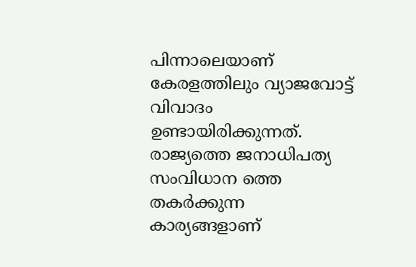പിന്നാലെയാണ് കേരളത്തിലും വ്യാജവോട്ട് വിവാദം ഉണ്ടായിരിക്കുന്നത്. രാജ്യത്തെ ജനാധിപത്യ സംവിധാന ത്തെ തകര്‍ക്കുന്ന കാര്യങ്ങളാണ്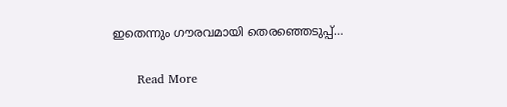ഇതെന്നും ഗൗരവമായി തെരഞ്ഞെടുപ്പ്…

      Read More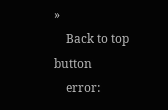»
    Back to top button
    error: